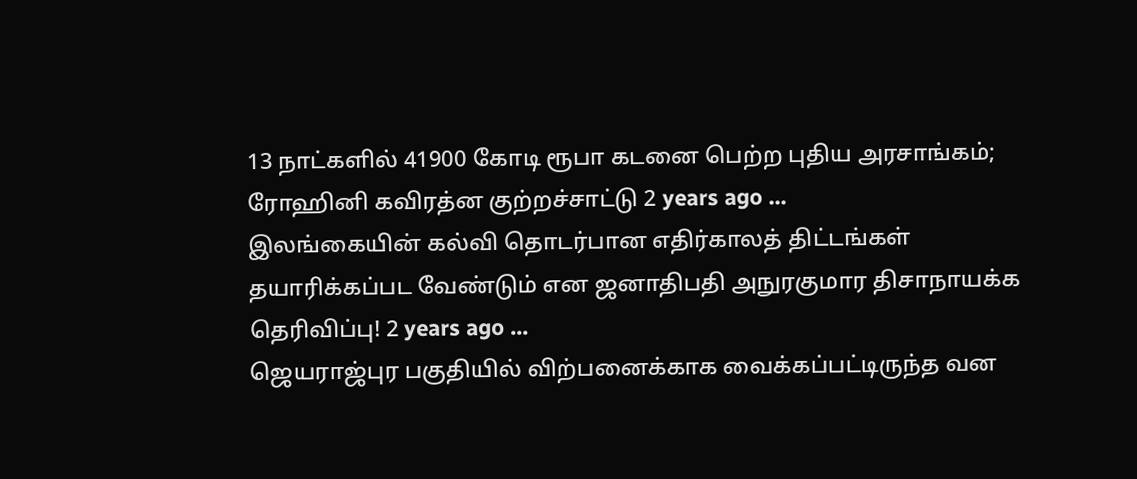13 நாட்களில் 41900 கோடி ரூபா கடனை பெற்ற புதிய அரசாங்கம்; ரோஹினி கவிரத்ன குற்றச்சாட்டு 2 years ago ...
இலங்கையின் கல்வி தொடர்பான எதிர்காலத் திட்டங்கள் தயாரிக்கப்பட வேண்டும் என ஜனாதிபதி அநுரகுமார திசாநாயக்க தெரிவிப்பு! 2 years ago ...
ஜெயராஜ்புர பகுதியில் விற்பனைக்காக வைக்கப்பட்டிருந்த வன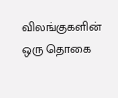விலங்குகளின் ஒரு தொகை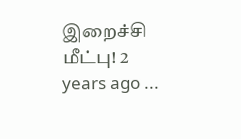இறைச்சி மீட்பு! 2 years ago ...